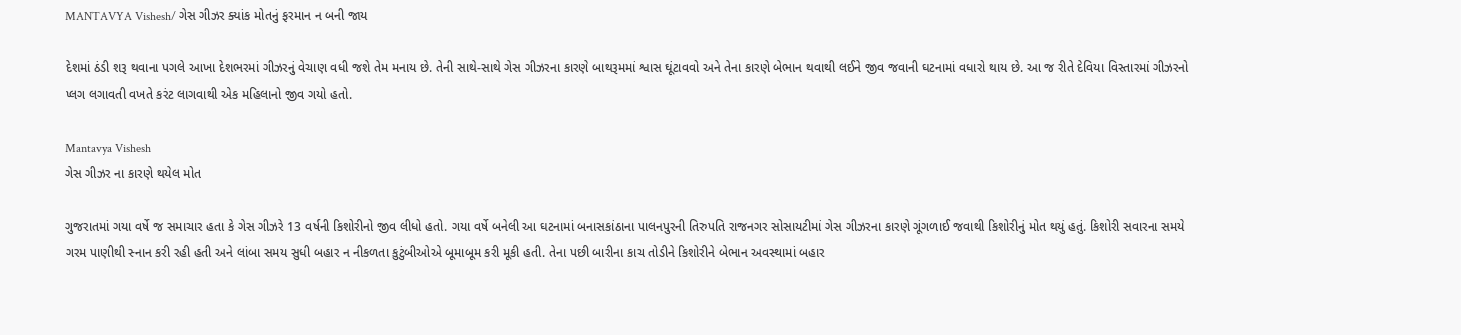MANTAVYA Vishesh/ ગેસ ગીઝર ક્યાંક મોતનું ફરમાન ન બની જાય

દેશમાં ઠંડી શરૂ થવાના પગલે આખા દેશભરમાં ગીઝરનું વેચાણ વધી જશે તેમ મનાય છે. તેની સાથે-સાથે ગેસ ગીઝરના કારણે બાથરૂમમાં શ્વાસ ઘૂંટાવવો અને તેના કારણે બેભાન થવાથી લઈને જીવ જવાની ઘટનામાં વધારો થાય છે. આ જ રીતે દેવિયા વિસ્તારમાં ગીઝરનો પ્લગ લગાવતી વખતે કરંટ લાગવાથી એક મહિલાનો જીવ ગયો હતો.

Mantavya Vishesh
ગેસ ગીઝર ના કારણે થયેલ મોત

ગુજરાતમાં ગયા વર્ષે જ સમાચાર હતા કે ગેસ ગીઝરે 13 વર્ષની કિશોરીનો જીવ લીધો હતો. ગયા વર્ષે બનેલી આ ઘટનામાં બનાસકાંઠાના પાલનપુરની તિરુપતિ રાજનગર સોસાયટીમાં ગેસ ગીઝરના કારણે ગૂંગળાઈ જવાથી કિશોરીનું મોત થયું હતું. કિશોરી સવારના સમયે ગરમ પાણીથી સ્નાન કરી રહી હતી અને લાંબા સમય સુધી બહાર ન નીકળતા કુટુંબીઓએ બૂમાબૂમ કરી મૂકી હતી. તેના પછી બારીના કાચ તોડીને કિશોરીને બેભાન અવસ્થામાં બહાર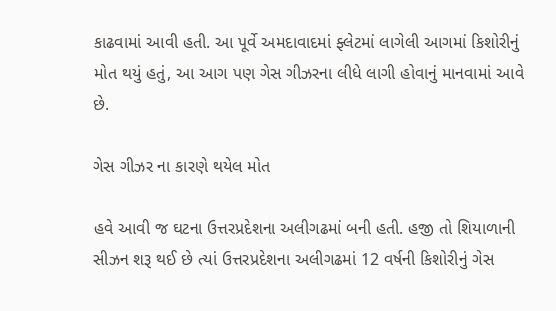કાઢવામાં આવી હતી. આ પૂર્વે અમદાવાદમાં ફ્લેટમાં લાગેલી આગમાં કિશોરીનું મોત થયું હતું, આ આગ પણ ગેસ ગીઝરના લીધે લાગી હોવાનું માનવામાં આવે છે.

ગેસ ગીઝર ના કારણે થયેલ મોત

હવે આવી જ ઘટના ઉત્તરપ્રદેશના અલીગઢમાં બની હતી. હજી તો શિયાળાની સીઝન શરૂ થઈ છે ત્યાં ઉત્તરપ્રદેશના અલીગઢમાં 12 વર્ષની કિશોરીનું ગેસ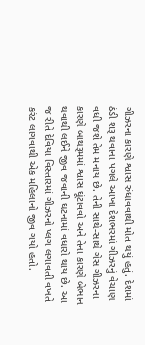ગીઝરના કારણે શ્વાસ રુંધાવવાથી મોત થયું હતું. દેશમાં ઠંડી શરૂ થવાના પગલે આખા દેશભરમાં ગીઝરનું વેચાણ વધી જશે તેમ મનાય છે. તેની સાથે-સાથે ગેસ ગીઝરના કારણે બાથરૂમમાં શ્વાસ ઘૂંટાવવો અને તેના કારણે બેભાન થવાથી લઈને જીવ જવાની ઘટનામાં વધારો થાય છે. આ જ રીતે દેવિયા વિસ્તારમાં ગીઝરનો પ્લગ લગાવતી વખતે કરંટ લાગવાથી એક મહિલાનો જીવ ગયો હતો.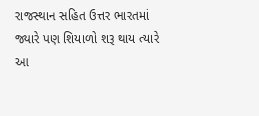રાજસ્થાન સહિત ઉત્તર ભારતમાં જ્યારે પણ શિયાળો શરૂ થાય ત્યારે આ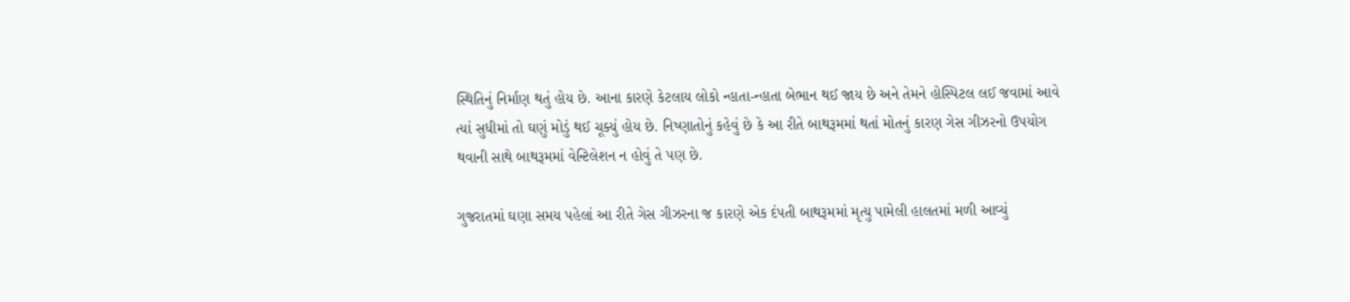સ્થિતિનું નિર્માણ થતું હોય છે. આના કારણે કેટલાય લોકો ન્હાતા-ન્હાતા બેભાન થઈ જાય છે અને તેમને હોસ્પિટલ લઈ જવામાં આવે ત્યાં સુધીમાં તો ઘણું મોડું થઈ ચૂક્યું હોય છે. નિષ્ણાતોનું કહેવું છે કે આ રીતે બાથરૂમમાં થતાં મોતનું કારણ ગેસ ગીઝરનો ઉપયોગ થવાની સાથે બાથરૂમમાં વેન્ટિલેશન ન હોવું તે પણ છે.

ગુજરાતમાં ઘણા સમય પહેલાં આ રીતે ગેસ ગીઝરના જ કારણે એક દંપતી બાથરૂમમાં મૃત્યુ પામેલી હાલતમાં મળી આવ્યું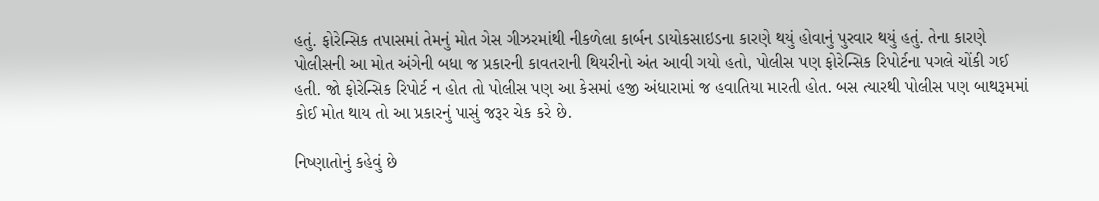હતું. ફોરેન્સિક તપાસમાં તેમનું મોત ગેસ ગીઝરમાંથી નીકળેલા કાર્બન ડાયોકસાઇડના કારણે થયું હોવાનું પુરવાર થયું હતું. તેના કારણે પોલીસની આ મોત અંગેની બધા જ પ્રકારની કાવતરાની થિયરીનો અંત આવી ગયો હતો, પોલીસ પણ ફોરેન્સિક રિપોર્ટના પગલે ચોંકી ગઈ હતી. જો ફોરેન્સિક રિપોર્ટ ન હોત તો પોલીસ પણ આ કેસમાં હજી અંધારામાં જ હવાતિયા મારતી હોત. બસ ત્યારથી પોલીસ પણ બાથરૂમમાં કોઈ મોત થાય તો આ પ્રકારનું પાસું જરૂર ચેક કરે છે.

નિષ્ણાતોનું કહેવું છે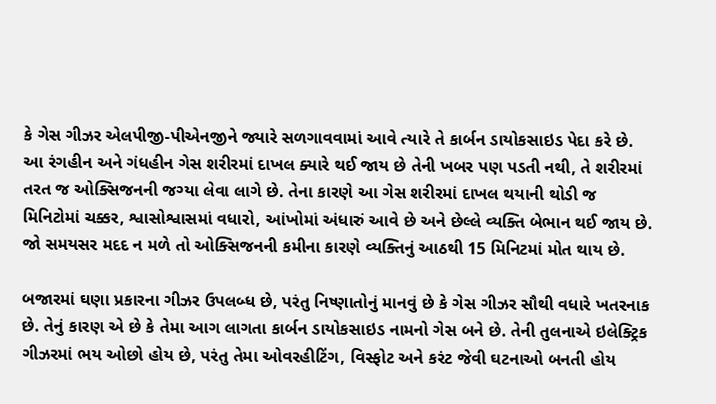કે ગેસ ગીઝર એલપીજી-પીએનજીને જ્યારે સળગાવવામાં આવે ત્યારે તે કાર્બન ડાયોકસાઇડ પેદા કરે છે. આ રંગહીન અને ગંધહીન ગેસ શરીરમાં દાખલ ક્યારે થઈ જાય છે તેની ખબર પણ પડતી નથી, તે શરીરમાં તરત જ ઓક્સિજનની જગ્યા લેવા લાગે છે. તેના કારણે આ ગેસ શરીરમાં દાખલ થયાની થોડી જ મિનિટોમાં ચક્કર, શ્વાસોશ્વાસમાં વધારો, આંખોમાં અંધારું આવે છે અને છેલ્લે વ્યક્તિ બેભાન થઈ જાય છે. જો સમયસર મદદ ન મળે તો ઓક્સિજનની કમીના કારણે વ્યક્તિનું આઠથી 15 મિનિટમાં મોત થાય છે.

બજારમાં ઘણા પ્રકારના ગીઝર ઉપલબ્ધ છે, પરંતુ નિષ્ણાતોનું માનવું છે કે ગેસ ગીઝર સૌથી વધારે ખતરનાક છે. તેનું કારણ એ છે કે તેમા આગ લાગતા કાર્બન ડાયોકસાઇડ નામનો ગેસ બને છે. તેની તુલનાએ ઇલેક્ટ્રિક ગીઝરમાં ભય ઓછો હોય છે, પરંતુ તેમા ઓવરહીટિંગ, વિસ્ફોટ અને કરંટ જેવી ઘટનાઓ બનતી હોય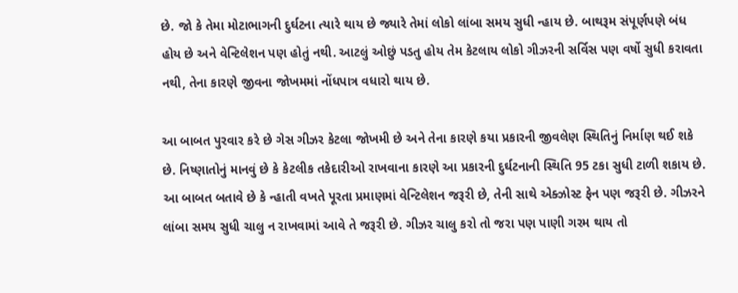છે. જો કે તેમા મોટાભાગની દુર્ઘટના ત્યારે થાય છે જ્યારે તેમાં લોકો લાંબા સમય સુધી ન્હાય છે. બાથરૂમ સંપૂર્ણપણે બંધ હોય છે અને વેન્ટિલેશન પણ હોતું નથી. આટલું ઓછું પડતુ હોય તેમ કેટલાય લોકો ગીઝરની સર્વિસ પણ વર્ષો સુધી કરાવતા નથી, તેના કારણે જીવના જોખમમાં નોંધપાત્ર વધારો થાય છે.

આ બાબત પુરવાર કરે છે ગેસ ગીઝર કેટલા જોખમી છે અને તેના કારણે કયા પ્રકારની જીવલેણ સ્થિતિનું નિર્માણ થઈ શકે છે. નિષ્ણાતોનું માનવું છે કે કેટલીક તકેદારીઓ રાખવાના કારણે આ પ્રકારની દુર્ઘટનાની સ્થિતિ 95 ટકા સુધી ટાળી શકાય છે. આ બાબત બતાવે છે કે ન્હાતી વખતે પૂરતા પ્રમાણમાં વેન્ટિલેશન જરૂરી છે, તેની સાથે એક્ઝોસ્ટ ફેન પણ જરૂરી છે. ગીઝરને લાંબા સમય સુધી ચાલુ ન રાખવામાં આવે તે જરૂરી છે. ગીઝર ચાલુ કરો તો જરા પણ પાણી ગરમ થાય તો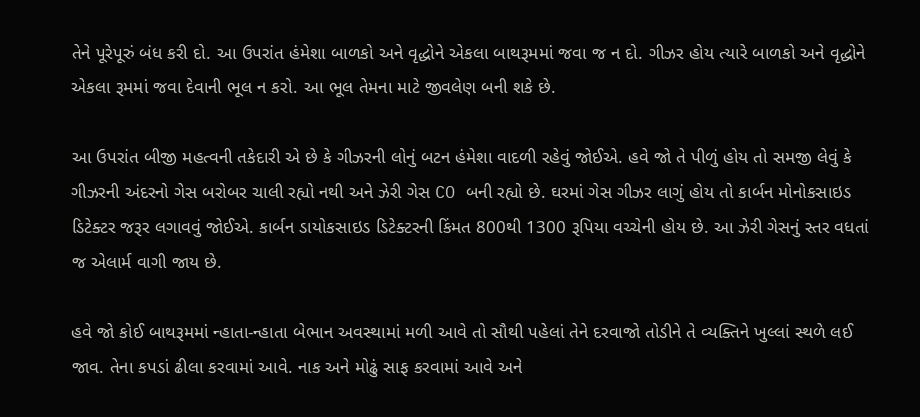તેને પૂરેપૂરું બંધ કરી દો. આ ઉપરાંત હંમેશા બાળકો અને વૃદ્ધોને એકલા બાથરૂમમાં જવા જ ન દો. ગીઝર હોય ત્યારે બાળકો અને વૃદ્ધોને એકલા રૂમમાં જવા દેવાની ભૂલ ન કરો. આ ભૂલ તેમના માટે જીવલેણ બની શકે છે.

આ ઉપરાંત બીજી મહત્વની તકેદારી એ છે કે ગીઝરની લોનું બટન હંમેશા વાદળી રહેવું જોઈએ. હવે જો તે પીળું હોય તો સમજી લેવું કે ગીઝરની અંદરનો ગેસ બરોબર ચાલી રહ્યો નથી અને ઝેરી ગેસ CO બની રહ્યો છે. ઘરમાં ગેસ ગીઝર લાગું હોય તો કાર્બન મોનોકસાઇડ ડિટેક્ટર જરૂર લગાવવું જોઈએ. કાર્બન ડાયોકસાઇડ ડિટેક્ટરની કિંમત 800થી 1300 રૂપિયા વચ્ચેની હોય છે. આ ઝેરી ગેસનું સ્તર વધતાં જ એલાર્મ વાગી જાય છે.

હવે જો કોઈ બાથરૂમમાં ન્હાતા-ન્હાતા બેભાન અવસ્થામાં મળી આવે તો સૌથી પહેલાં તેને દરવાજો તોડીને તે વ્યક્તિને ખુલ્લાં સ્થળે લઈ જાવ. તેના કપડાં ઢીલા કરવામાં આવે. નાક અને મોઢું સાફ કરવામાં આવે અને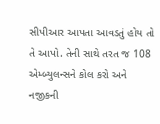સીપીઆર આપતા આવડતું હોય તો તે આપો. તેની સાથે તરત જ 108 એમ્બ્યુલન્સને કોલ કરો અને નજીકની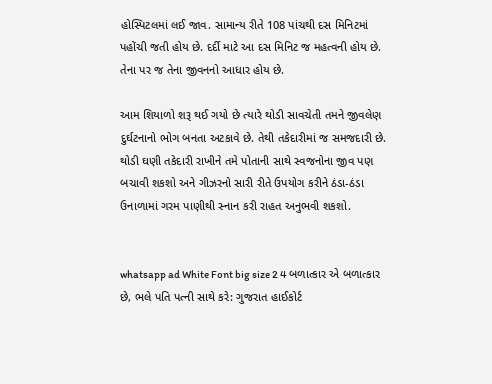હોસ્પિટલમાં લઈ જાવ. સામાન્ય રીતે 108 પાંચથી દસ મિનિટમાં પહોંચી જતી હોય છે. દર્દી માટે આ દસ મિનિટ જ મહત્વની હોય છે. તેના પર જ તેના જીવનનો આધાર હોય છે.

આમ શિયાળો શરૂ થઈ ગયો છે ત્યારે થોડી સાવચેતી તમને જીવલેણ દુર્ઘટનાનો ભોગ બનતા અટકાવે છે. તેથી તકેદારીમાં જ સમજદારી છે. થોડી ઘણી તકેદારી રાખીને તમે પોતાની સાથે સ્વજનોના જીવ પણ બચાવી શકશો અને ગીઝરનો સારી રીતે ઉપયોગ કરીને ઠંડા-ઠંડા ઉનાળામાં ગરમ પાણીથી સ્નાન કરી રાહત અનુભવી શકશો.


whatsapp ad White Font big size 2 4 બળાત્કાર એ બળાત્કાર છે, ભલે પતિ પત્ની સાથે કરે: ગુજરાત હાઈકોર્ટ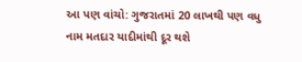આ પણ વાંચો: ગુજરાતમાં 20 લાખથી પણ વધુ નામ મતદાર યાદીમાંથી દૂર થશે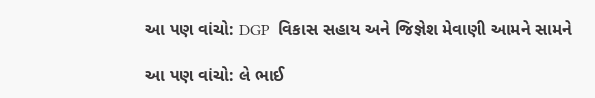આ પણ વાંચો: DGP  વિકાસ સહાય અને જિજ્ઞેશ મેવાણી આમને સામને

આ પણ વાંચો: લે ભાઈ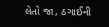લેતો જા, ઠગાઈની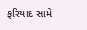ફરિયાદ સામે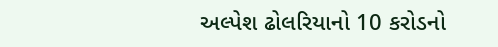અલ્પેશ ઢોલરિયાનો 10 કરોડનો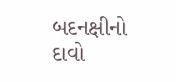બદનક્ષીનો દાવો